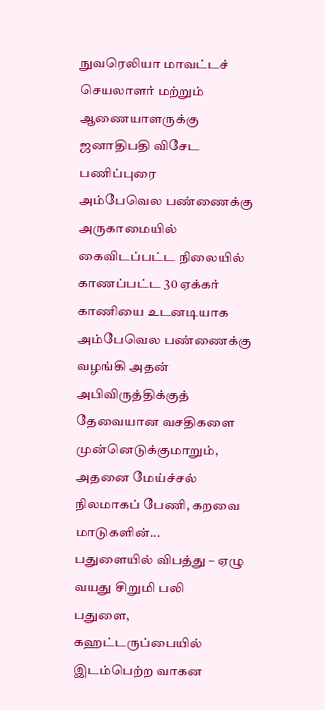நுவரெலியா மாவட்டச் செயலாளர் மற்றும் ஆணையாளருக்கு ஜனாதிபதி விசேட பணிப்புரை
அம்பேவெல பண்ணைக்கு அருகாமையில் கைவிடப்பட்ட நிலையில் காணப்பட்ட 30 ஏக்கர் காணியை உடனடியாக அம்பேவெல பண்ணைக்கு வழங்கி அதன் அபிவிருத்திக்குத் தேவையான வசதிகளை முன்னெடுக்குமாறும், அதனை மேய்ச்சல் நிலமாகப் பேணி, கறவை மாடுகளின்...
பதுளையில் விபத்து – ஏழு வயது சிறுமி பலி
பதுளை, கஹட்டருப்பையில் இடம்பெற்ற வாகன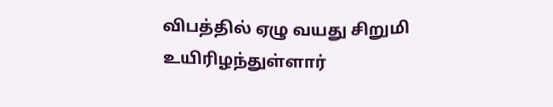விபத்தில் ஏழு வயது சிறுமி உயிரிழந்துள்ளார்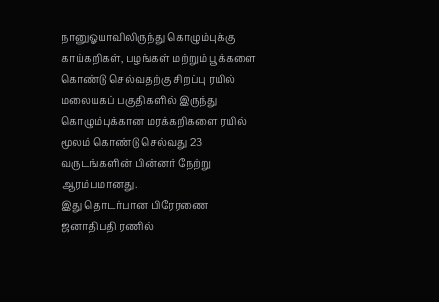நானுஓயாவிலிருந்து கொழும்புக்கு காய்கறிகள், பழங்கள் மற்றும் பூக்களை கொண்டு செல்வதற்கு சிறப்பு ரயில்
மலையகப் பகுதிகளில் இருந்து கொழும்புக்கான மரக்கறிகளை ரயில் மூலம் கொண்டு செல்வது 23 வருடங்களின் பின்னர் நேற்று ஆரம்பமானது.
இது தொடர்பான பிரேரணை ஜனாதிபதி ரணில்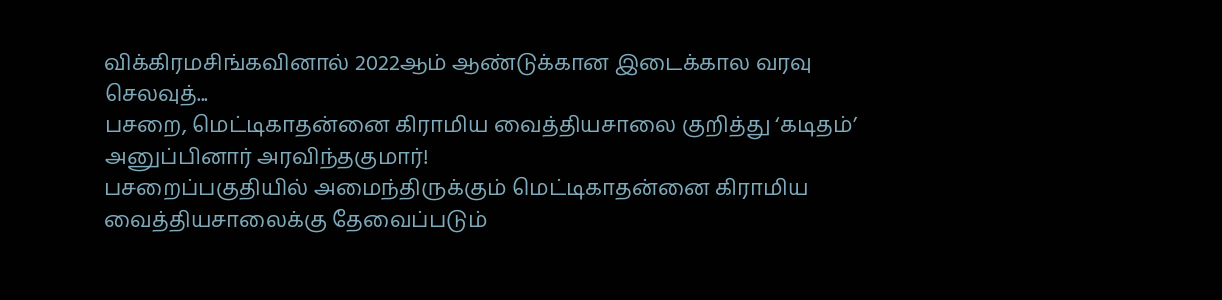விக்கிரமசிங்கவினால் 2022ஆம் ஆண்டுக்கான இடைக்கால வரவு செலவுத்...
பசறை, மெட்டிகாதன்னை கிராமிய வைத்தியசாலை குறித்து ‘கடிதம்’ அனுப்பினார் அரவிந்தகுமார்!
பசறைப்பகுதியில் அமைந்திருக்கும் மெட்டிகாதன்னை கிராமிய வைத்தியசாலைக்கு தேவைப்படும்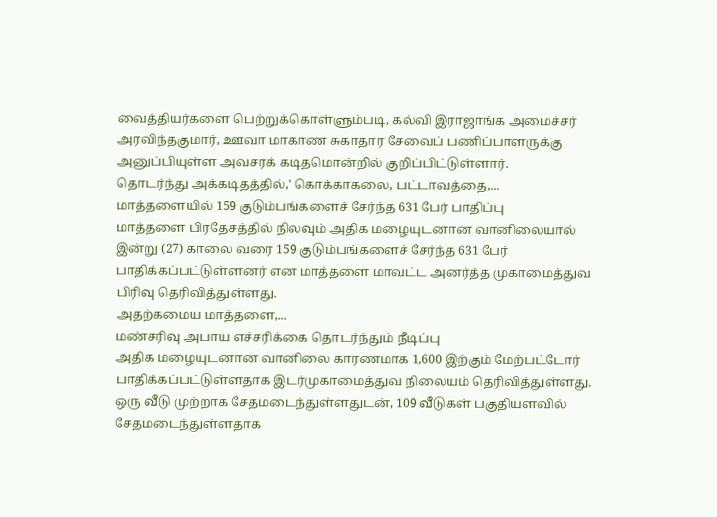வைத்தியர்களை பெற்றுக்கொள்ளும்படி, கல்வி இராஜாங்க அமைச்சர் அரவிந்தகுமார், ஊவா மாகாண சுகாதார சேவைப் பணிப்பாளருக்கு அனுப்பியுள்ள அவசரக் கடிதமொன்றில் குறிப்பிட்டுள்ளார்.
தொடர்ந்து அக்கடிதத்தில்,' கொக்காகலை, பட்டாவத்தை,...
மாத்தளையில் 159 குடும்பங்களைச் சேர்ந்த 631 பேர் பாதிப்பு
மாத்தளை பிரதேசத்தில் நிலவும் அதிக மழையுடனான வானிலையால் இன்று (27) காலை வரை 159 குடும்பங்களைச் சேர்ந்த 631 பேர் பாதிக்கப்பட்டுள்ளனர் என மாத்தளை மாவட்ட அனர்த்த முகாமைத்துவ பிரிவு தெரிவித்துள்ளது.
அதற்கமைய மாத்தளை,...
மண்சரிவு அபாய எச்சரிக்கை தொடர்ந்தும் நீடிப்பு
அதிக மழையுடனான வானிலை காரணமாக 1,600 இற்கும் மேற்பட்டோர் பாதிக்கப்பட்டுள்ளதாக இடர்முகாமைத்துவ நிலையம் தெரிவித்துள்ளது.
ஒரு வீடு முற்றாக சேதமடைந்துள்ளதுடன், 109 வீடுகள் பகுதியளவில் சேதமடைந்துள்ளதாக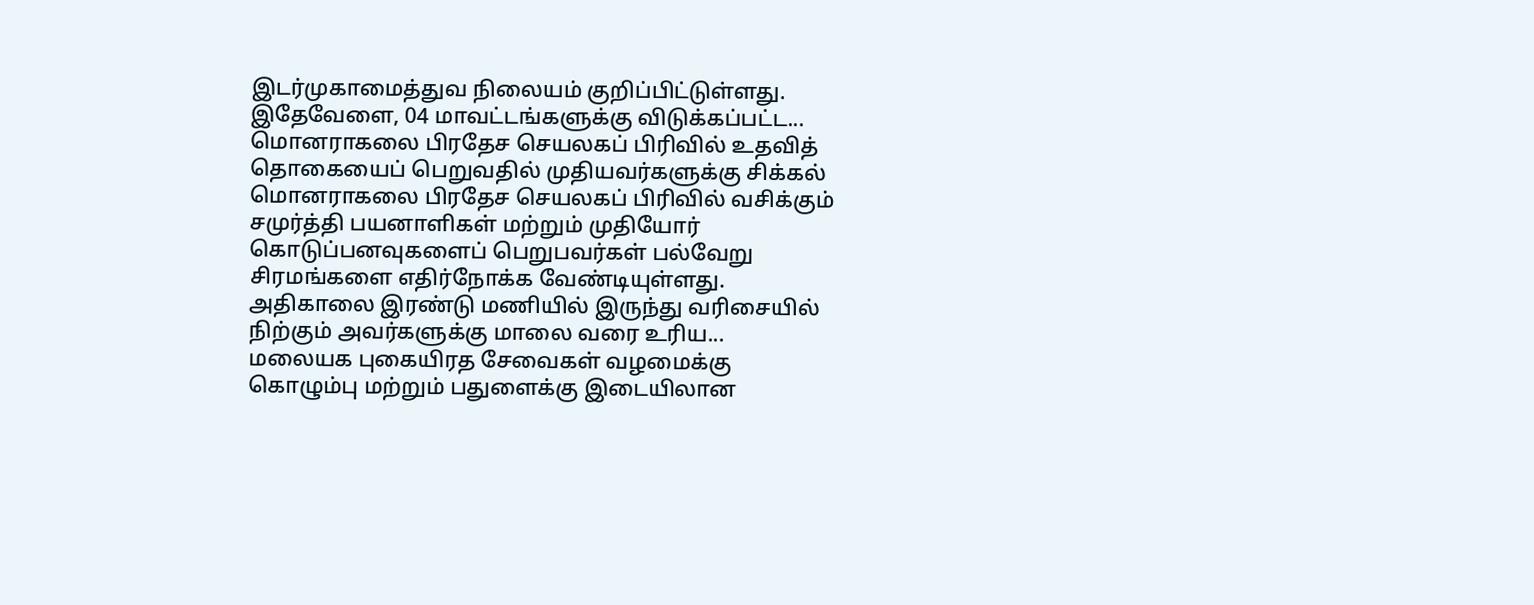இடர்முகாமைத்துவ நிலையம் குறிப்பிட்டுள்ளது.
இதேவேளை, 04 மாவட்டங்களுக்கு விடுக்கப்பட்ட...
மொனராகலை பிரதேச செயலகப் பிரிவில் உதவித் தொகையைப் பெறுவதில் முதியவர்களுக்கு சிக்கல்
மொனராகலை பிரதேச செயலகப் பிரிவில் வசிக்கும் சமுர்த்தி பயனாளிகள் மற்றும் முதியோர் கொடுப்பனவுகளைப் பெறுபவர்கள் பல்வேறு சிரமங்களை எதிர்நோக்க வேண்டியுள்ளது.
அதிகாலை இரண்டு மணியில் இருந்து வரிசையில் நிற்கும் அவர்களுக்கு மாலை வரை உரிய...
மலையக புகையிரத சேவைகள் வழமைக்கு
கொழும்பு மற்றும் பதுளைக்கு இடையிலான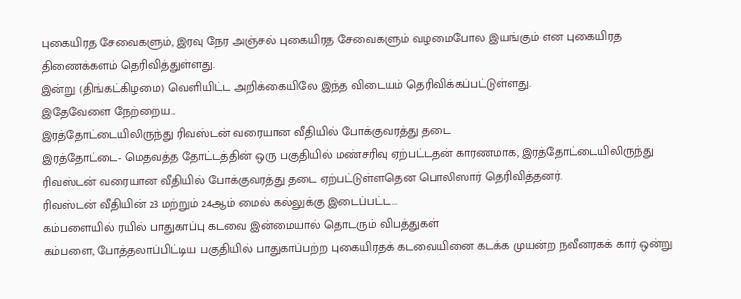புகையிரத சேவைகளும், இரவு நேர அஞ்சல் புகையிரத சேவைகளும் வழமைபோல இயங்கும் என புகையிரத திணைக்களம் தெரிவித்துள்ளது.
இன்று (திங்கட்கிழமை) வெளியிட்ட அறிக்கையிலே இந்த விடையம் தெரிவிக்கப்பட்டுள்ளது.
இதேவேளை நேற்றைய...
இரத்தோட்டையிலிருந்து ரிவஸ்டன் வரையான வீதியில் போக்குவரத்து தடை
இரத்தோட்டை- மெதவத்த தோட்டத்தின் ஒரு பகுதியில் மண்சரிவு ஏற்பட்டதன் காரணமாக, இரத்தோட்டையிலிருந்து ரிவஸ்டன் வரையான வீதியில் போக்குவரத்து தடை ஏற்பட்டுள்ளதென பொலிஸார் தெரிவித்தனர்.
ரிவஸ்டன் வீதியின் 23 மற்றும் 24ஆம் மைல் கல்லுக்கு இடைப்பட்ட...
கம்பளையில் ரயில் பாதுகாப்பு கடவை இன்மையால் தொடரும் விபத்துகள்
கம்பளை, போத்தலாப்பிட்டிய பகுதியில் பாதுகாப்பற்ற புகையிரதக் கடவையினை கடக்க முயன்ற நவீனரகக் கார் ஒன்று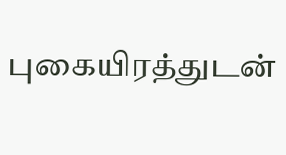புகையிரத்துடன்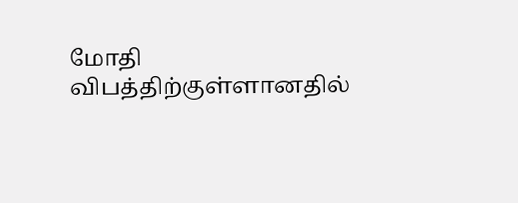மோதி விபத்திற்குள்ளானதில்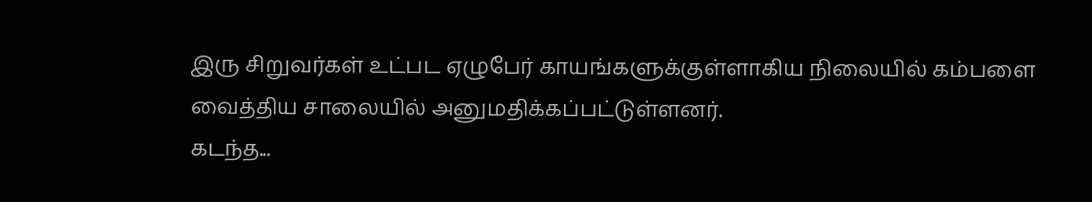இரு சிறுவர்கள் உட்பட ஏழுபேர் காயங்களுக்குள்ளாகிய நிலையில் கம்பளை வைத்திய சாலையில் அனுமதிக்கப்பட்டுள்ளனர்.
கடந்த...